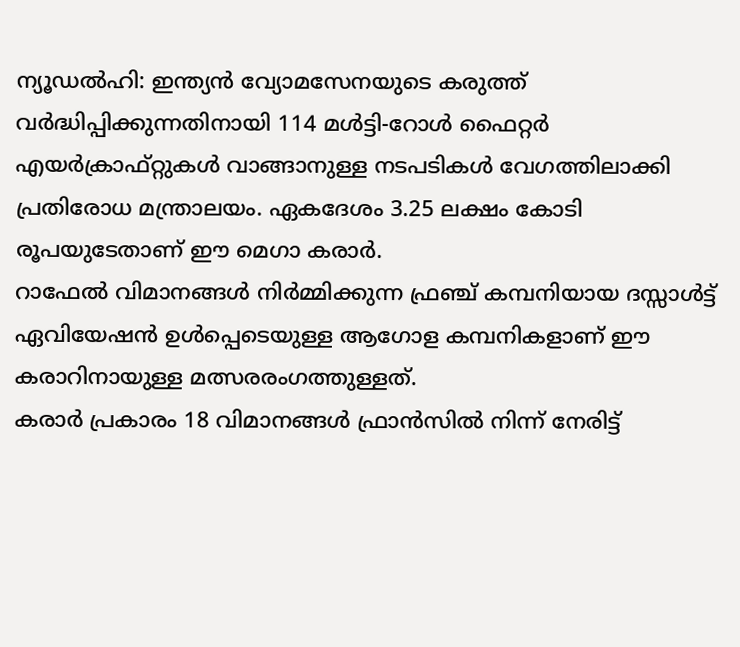ന്യൂഡൽഹി: ഇന്ത്യൻ വ്യോമസേനയുടെ കരുത്ത് വർദ്ധിപ്പിക്കുന്നതിനായി 114 മൾട്ടി-റോൾ ഫൈറ്റർ എയർക്രാഫ്റ്റുകൾ വാങ്ങാനുള്ള നടപടികൾ വേഗത്തിലാക്കി പ്രതിരോധ മന്ത്രാലയം. ഏകദേശം 3.25 ലക്ഷം കോടി രൂപയുടേതാണ് ഈ മെഗാ കരാർ.
റാഫേൽ വിമാനങ്ങൾ നിർമ്മിക്കുന്ന ഫ്രഞ്ച് കമ്പനിയായ ദസ്സാൾട്ട് ഏവിയേഷൻ ഉൾപ്പെടെയുള്ള ആഗോള കമ്പനികളാണ് ഈ കരാറിനായുള്ള മത്സരരംഗത്തുള്ളത്.
കരാർ പ്രകാരം 18 വിമാനങ്ങൾ ഫ്രാൻസിൽ നിന്ന് നേരിട്ട്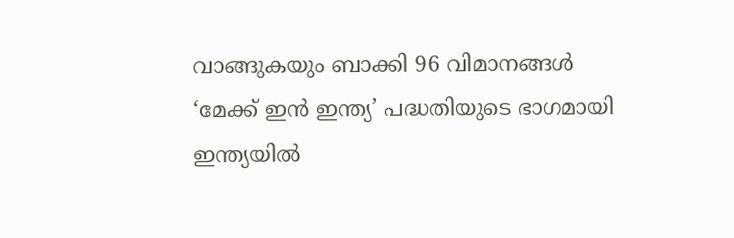വാങ്ങുകയും ബാക്കി 96 വിമാനങ്ങൾ ‘മേക്ക് ഇൻ ഇന്ത്യ’ പദ്ധതിയുടെ ഭാഗമായി ഇന്ത്യയിൽ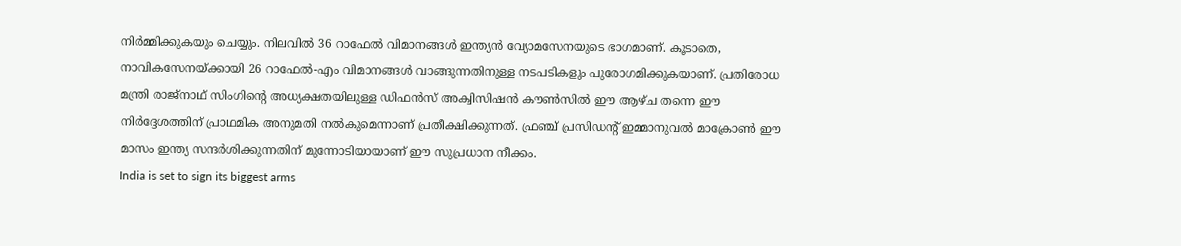നിർമ്മിക്കുകയും ചെയ്യും. നിലവിൽ 36 റാഫേൽ വിമാനങ്ങൾ ഇന്ത്യൻ വ്യോമസേനയുടെ ഭാഗമാണ്. കൂടാതെ, നാവികസേനയ്ക്കായി 26 റാഫേൽ-എം വിമാനങ്ങൾ വാങ്ങുന്നതിനുള്ള നടപടികളും പുരോഗമിക്കുകയാണ്. പ്രതിരോധ മന്ത്രി രാജ്നാഥ് സിംഗിൻ്റെ അധ്യക്ഷതയിലുള്ള ഡിഫൻസ് അക്വിസിഷൻ കൗൺസിൽ ഈ ആഴ്ച തന്നെ ഈ നിർദ്ദേശത്തിന് പ്രാഥമിക അനുമതി നൽകുമെന്നാണ് പ്രതീക്ഷിക്കുന്നത്. ഫ്രഞ്ച് പ്രസിഡൻ്റ് ഇമ്മാനുവൽ മാക്രോൺ ഈ മാസം ഇന്ത്യ സന്ദർശിക്കുന്നതിന് മുന്നോടിയായാണ് ഈ സുപ്രധാന നീക്കം.
India is set to sign its biggest arms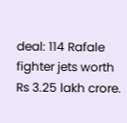deal: 114 Rafale fighter jets worth Rs 3.25 lakh crore.